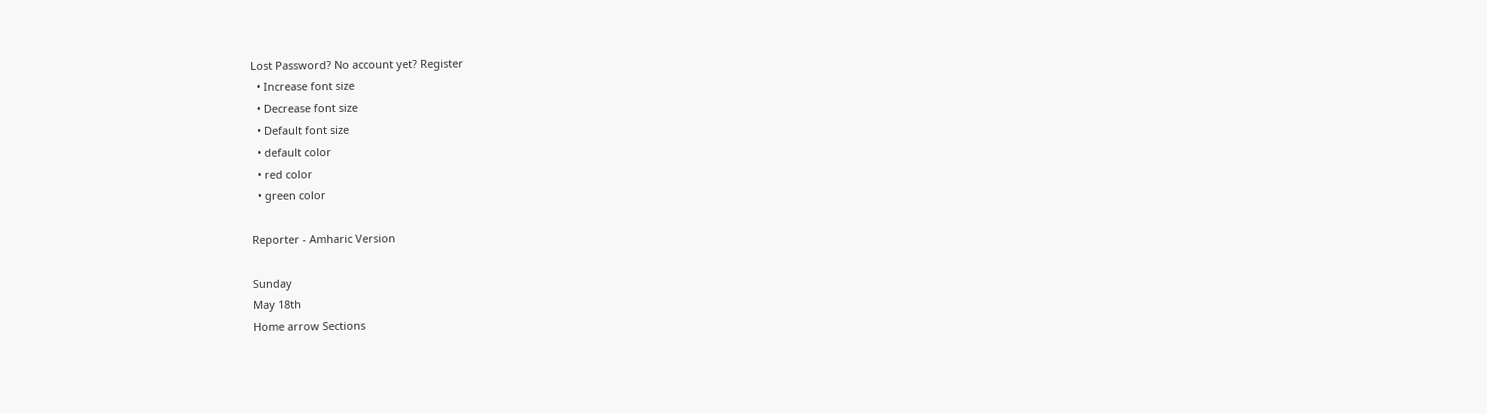Lost Password? No account yet? Register
  • Increase font size
  • Decrease font size
  • Default font size
  • default color
  • red color
  • green color

Reporter - Amharic Version

Sunday
May 18th
Home arrow Sections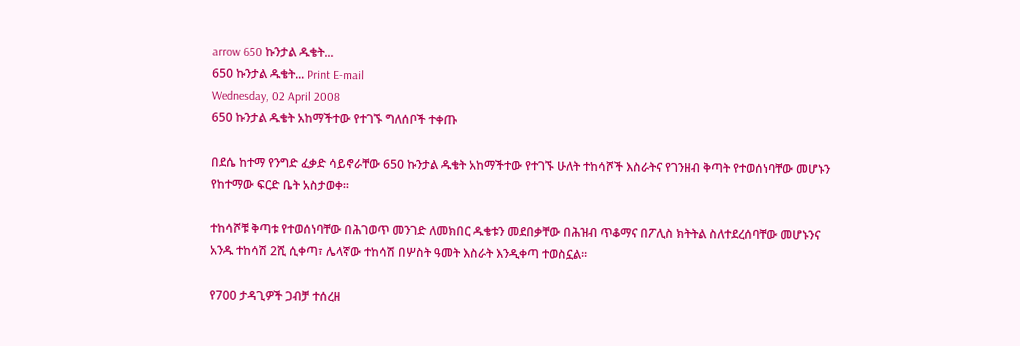arrow 650 ኩንታል ዱቄት...
650 ኩንታል ዱቄት... Print E-mail
Wednesday, 02 April 2008
650 ኩንታል ዱቄት አከማችተው የተገኙ ግለሰቦች ተቀጡ

በደሴ ከተማ የንግድ ፈቃድ ሳይኖራቸው 650 ኩንታል ዱቄት አከማችተው የተገኙ ሁለት ተከሳሾች እስራትና የገንዘብ ቅጣት የተወሰነባቸው መሆኑን የከተማው ፍርድ ቤት አስታወቀ፡፡

ተከሳሾቹ ቅጣቱ የተወሰነባቸው በሕገወጥ መንገድ ለመክበር ዱቄቱን መደበቃቸው በሕዝብ ጥቆማና በፖሊስ ክትትል ስለተደረሰባቸው መሆኑንና አንዱ ተከሳሽ 2ሺ ሲቀጣ፣ ሌላኛው ተከሳሽ በሦስት ዓመት እስራት እንዲቀጣ ተወስኗል፡፡

የ700 ታዳጊዎች ጋብቻ ተሰረዘ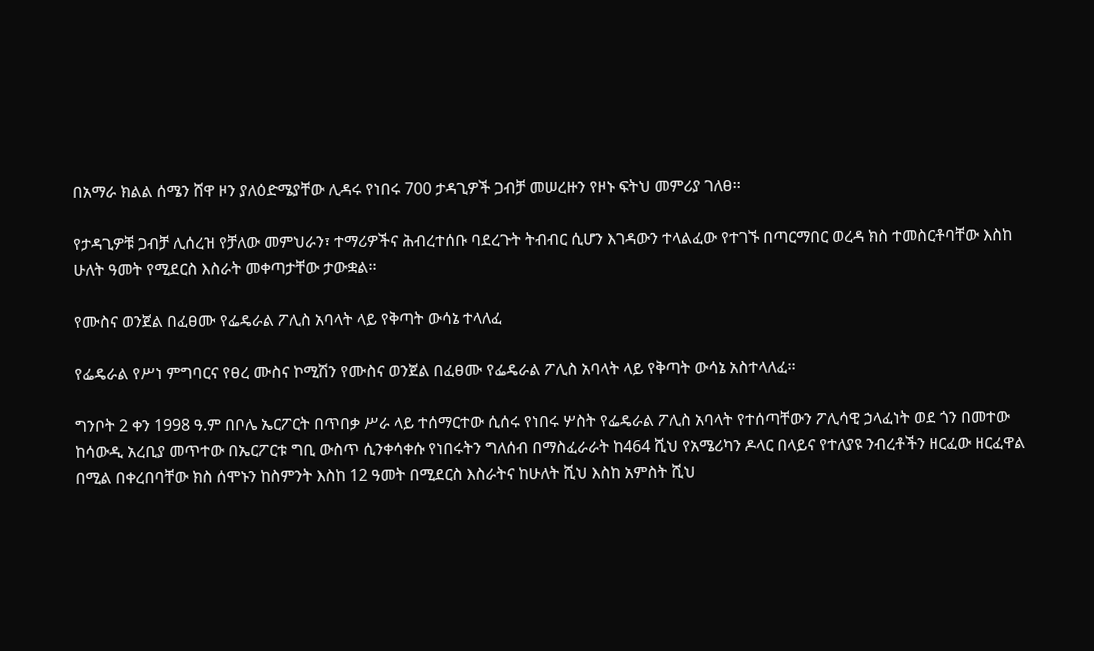በአማራ ክልል ሰሜን ሸዋ ዞን ያለዕድሜያቸው ሊዳሩ የነበሩ 700 ታዳጊዎች ጋብቻ መሠረዙን የዞኑ ፍትህ መምሪያ ገለፀ፡፡

የታዳጊዎቹ ጋብቻ ሊሰረዝ የቻለው መምህራን፣ ተማሪዎችና ሕብረተሰቡ ባደረጉት ትብብር ሲሆን እገዳውን ተላልፈው የተገኙ በጣርማበር ወረዳ ክስ ተመስርቶባቸው እስከ ሁለት ዓመት የሚደርስ እስራት መቀጣታቸው ታውቋል፡፡

የሙስና ወንጀል በፈፀሙ የፌዴራል ፖሊስ አባላት ላይ የቅጣት ውሳኔ ተላለፈ

የፌዴራል የሥነ ምግባርና የፀረ ሙስና ኮሚሽን የሙስና ወንጀል በፈፀሙ የፌዴራል ፖሊስ አባላት ላይ የቅጣት ውሳኔ አስተላለፈ፡፡

ግንቦት 2 ቀን 1998 ዓ.ም በቦሌ ኤርፖርት በጥበቃ ሥራ ላይ ተሰማርተው ሲሰሩ የነበሩ ሦስት የፌዴራል ፖሊስ አባላት የተሰጣቸውን ፖሊሳዊ ኃላፈነት ወደ ጎን በመተው ከሳውዲ አረቢያ መጥተው በኤርፖርቱ ግቢ ውስጥ ሲንቀሳቀሱ የነበሩትን ግለሰብ በማስፈራራት ከ464 ሺህ የአሜሪካን ዶላር በላይና የተለያዩ ንብረቶችን ዘርፈው ዘርፈዋል በሚል በቀረበባቸው ክስ ሰሞኑን ከስምንት እስከ 12 ዓመት በሚደርስ እስራትና ከሁለት ሺህ እስከ አምስት ሺህ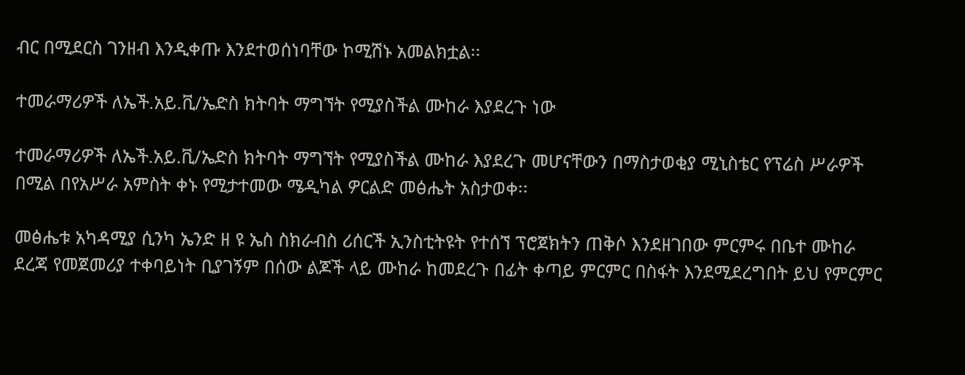ብር በሚደርስ ገንዘብ እንዲቀጡ እንደተወሰነባቸው ኮሚሽኑ አመልክቷል፡፡

ተመራማሪዎች ለኤች.አይ.ቪ/ኤድስ ክትባት ማግኘት የሚያስችል ሙከራ እያደረጉ ነው

ተመራማሪዎች ለኤች.አይ.ቪ/ኤድስ ክትባት ማግኘት የሚያስችል ሙከራ እያደረጉ መሆናቸውን በማስታወቂያ ሚኒስቴር የፕሬስ ሥራዎች በሚል በየአሥራ አምስት ቀኑ የሚታተመው ሜዲካል ዎርልድ መፅሔት አስታወቀ፡፡

መፅሔቱ አካዳሚያ ሲንካ ኤንድ ዘ ዩ ኤስ ስክራብስ ሪሰርች ኢንስቲትዩት የተሰኘ ፕሮጀክትን ጠቅሶ እንደዘገበው ምርምሩ በቤተ ሙከራ ደረጃ የመጀመሪያ ተቀባይነት ቢያገኝም በሰው ልጆች ላይ ሙከራ ከመደረጉ በፊት ቀጣይ ምርምር በስፋት እንደሚደረግበት ይህ የምርምር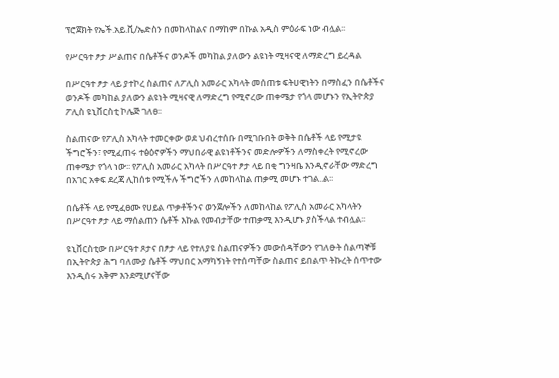ፕሮጀክት የኤች.አይ.ቪ/ኤድስን በመከላከልና በማከም በኩል አዲስ ምዕራፍ ነው ብሏል፡፡

የሥርዓተ ፆታ ሥልጠና በሴቶችና ወንዶች መካከል ያለውን ልዩነት ሚዛናዊ ለማድረግ ይረዳል

በሥርዓተ ፆታ ላይ ያተኮረ ስልጠና ለፖሊስ አመራር አካላት መሰጠቱ ፍትሀዊነትን በማስፈን በሴቶችና ወንዶች መካከል ያለውን ልዩነት ሚዛናዊ ለማድረግ የሚኖረው ጠቀሜታ የጎላ መሆኑን የኢትዮጵያ ፖሊስ ዩኒቨርስቲ ኮሌጅ ገለፀ፡፡

ስልጠናው የፖሊስ አካላት ተመርቀው ወደ ህብረተሰቡ በሚገቡበት ወቅት በሴቶች ላይ የሚታዩ ችግሮችን፣ የሚፈጠሩ ተፅዕኖዎችን ማህበራዊ ልዩነቶችንና መድሎዎችን ለማስቀረት የሚኖረው ጠቀሜታ የጎላ ነው፡፡ የፖሊስ አመራር አካላት በሥርዓተ ፆታ ላይ በቂ ግንዛቤ እንዲኖራቸው ማድረግ በአገር አቀፍ ደረጃ ሊከሰቱ የሚችሉ ችግሮችን ለመከላከል ጠቃሚ መሆኑ ተገል..ል፡፡

በሴቶች ላይ የሚፈፀሙ የሀይል ጥቃቶችንና ወንጀሎችን ለመከላከል የፖሊስ አመራር አካላትን በሥርዓተ ፆታ ላይ ማሰልጠን ሴቶች እኩል የመብታቸው ተጠቃሚ እንዲሆኑ ያስችላል ተብሏል፡፡

ዩኒቨርስቲው በሥርዓተ ጾታና በፆታ ላይ የተለያዩ ስልጠናዎችን መውሰዳቸውን የገለፁት ሰልጣኞቹ በኢትዮጵያ ሕግ ባለሙያ ሴቶች ማህበር አማካኝነት የተሰጣቸው ስልጠና ይበልጥ ትኩረት ሰጥተው እንዲሰሩ አቅም እንደሚሆናቸው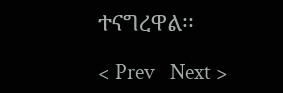ተናግረዋል፡፡

< Prev   Next >